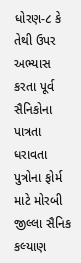ધોરણ-૮ કે તેથી ઉપર અભ્યાસ કરતા પૂર્વ સૈનિકોના પાત્રતા ધરાવતા પુત્રોના ફોર્મ માટે મોરબી જીલ્લા સૈનિક કલ્યાણ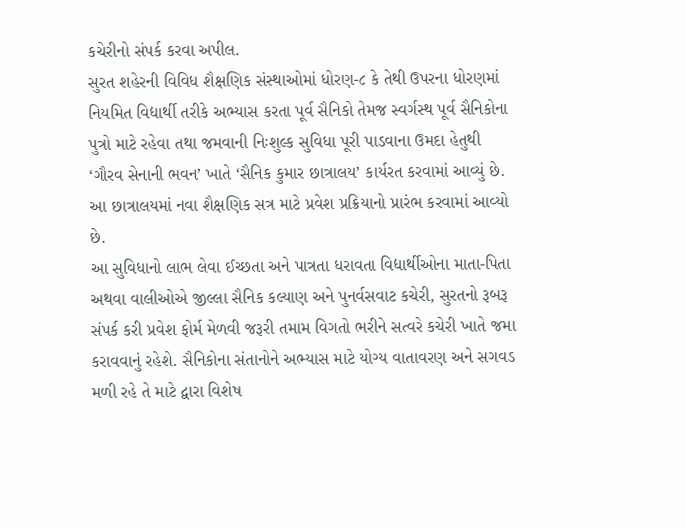કચેરીનો સંપર્ક કરવા અપીલ.
સુરત શહેરની વિવિધ શૈક્ષણિક સંસ્થાઓમાં ધોરણ-૮ કે તેથી ઉપરના ધોરણમાં નિયમિત વિદ્યાર્થી તરીકે અભ્યાસ કરતા પૂર્વ સૈનિકો તેમજ સ્વર્ગસ્થ પૂર્વ સૈનિકોના પુત્રો માટે રહેવા તથા જમવાની નિઃશુલ્ક સુવિધા પૂરી પાડવાના ઉમદા હેતુથી ‘ગૌરવ સેનાની ભવન’ ખાતે ‘સૈનિક કુમાર છાત્રાલય’ કાર્યરત કરવામાં આવ્યું છે. આ છાત્રાલયમાં નવા શૈક્ષણિક સત્ર માટે પ્રવેશ પ્રક્રિયાનો પ્રારંભ કરવામાં આવ્યો છે.
આ સુવિધાનો લાભ લેવા ઈચ્છતા અને પાત્રતા ધરાવતા વિદ્યાર્થીઓના માતા-પિતા અથવા વાલીઓએ જીલ્લા સૈનિક કલ્યાણ અને પુનર્વસવાટ કચેરી, સુરતનો રૂબરૂ સંપર્ક કરી પ્રવેશ ફોર્મ મેળવી જરૂરી તમામ વિગતો ભરીને સત્વરે કચેરી ખાતે જમા કરાવવાનું રહેશે. સૈનિકોના સંતાનોને અભ્યાસ માટે યોગ્ય વાતાવરણ અને સગવડ મળી રહે તે માટે દ્વારા વિશેષ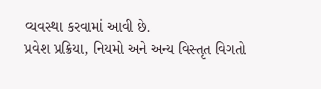વ્યવસ્થા કરવામાં આવી છે.
પ્રવેશ પ્રક્રિયા, નિયમો અને અન્ય વિસ્તૃત વિગતો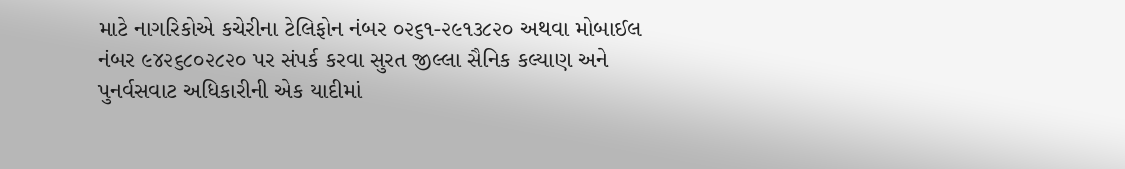માટે નાગરિકોએ કચેરીના ટેલિફોન નંબર ૦૨૬૧-૨૯૧૩૮૨૦ અથવા મોબાઈલ નંબર ૯૪૨૬૮૦૨૮૨૦ પર સંપર્ક કરવા સુરત જીલ્લા સૈનિક કલ્યાણ અને પુનર્વસવાટ અધિકારીની એક યાદીમાં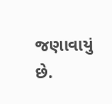જણાવાયું છે.